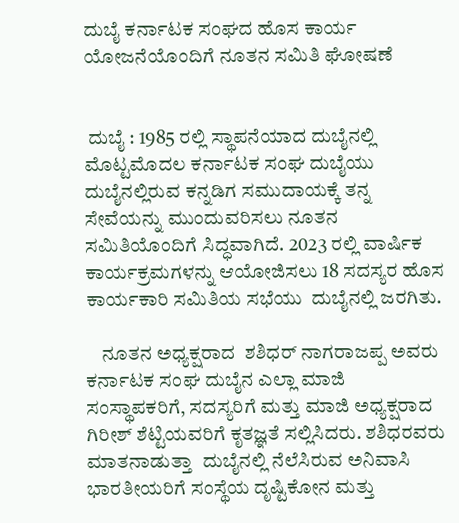ದುಬೈ ಕರ್ನಾಟಕ ಸಂಘದ ಹೊಸ ಕಾರ್ಯ ಯೋಜನೆಯೊಂದಿಗೆ ನೂತನ ಸಮಿತಿ ಘೋಷಣೆ


 ದುಬೈ : 1985 ರಲ್ಲಿ ಸ್ಥಾಪನೆಯಾದ ದುಬೈನಲ್ಲಿ ಮೊಟ್ಟಮೊದಲ ಕರ್ನಾಟಕ ಸಂಘ ದುಬೈಯು ದುಬೈನಲ್ಲಿರುವ ಕನ್ನಡಿಗ ಸಮುದಾಯಕ್ಕೆ ತನ್ನ ಸೇವೆಯನ್ನು ಮುಂದುವರಿಸಲು ನೂತನ ಸಮಿತಿಯೊಂದಿಗೆ ಸಿದ್ಧವಾಗಿದೆ. 2023 ರಲ್ಲಿ ವಾರ್ಷಿಕ ಕಾರ್ಯಕ್ರಮಗಳನ್ನು ಆಯೋಜಿಸಲು 18 ಸದಸ್ಯರ ಹೊಸ ಕಾರ್ಯಕಾರಿ ಸಮಿತಿಯ ಸಭೆಯು  ದುಬೈನಲ್ಲಿ ಜರಗಿತು.

    ನೂತನ ಅಧ್ಯಕ್ಷರಾದ  ಶಶಿಧರ್ ನಾಗರಾಜಪ್ಪ ಅವರು ಕರ್ನಾಟಕ ಸಂಘ ದುಬೈನ ಎಲ್ಲಾ ಮಾಜಿ ಸಂಸ್ಥಾಪಕರಿಗೆ, ಸದಸ್ಯರಿಗೆ ಮತ್ತು ಮಾಜಿ ಅಧ್ಯಕ್ಷರಾದ ಗಿರೀಶ್ ಶೆಟ್ಟಿಯವರಿಗೆ ಕೃತಜ್ಞತೆ ಸಲ್ಲಿಸಿದರು. ಶಶಿಧರವರು ಮಾತನಾಡುತ್ತಾ  ದುಬೈನಲ್ಲಿ ನೆಲೆಸಿರುವ ಅನಿವಾಸಿ ಭಾರತೀಯರಿಗೆ ಸಂಸ್ಥೆಯ ದೃಷ್ಟಿಕೋನ ಮತ್ತು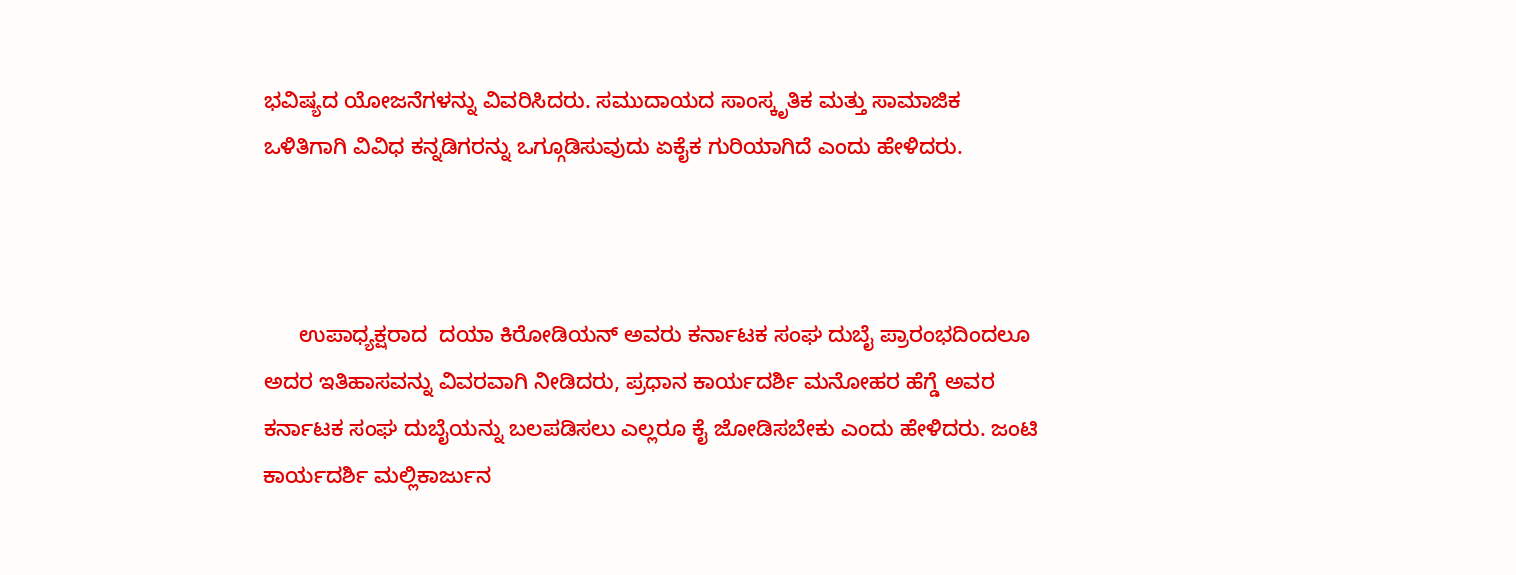ಭವಿಷ್ಯದ ಯೋಜನೆಗಳನ್ನು ವಿವರಿಸಿದರು. ಸಮುದಾಯದ ಸಾಂಸ್ಕೃತಿಕ ಮತ್ತು ಸಾಮಾಜಿಕ ಒಳಿತಿಗಾಗಿ ವಿವಿಧ ಕನ್ನಡಿಗರನ್ನು ಒಗ್ಗೂಡಿಸುವುದು ಏಕೈಕ ಗುರಿಯಾಗಿದೆ ಎಂದು ಹೇಳಿದರು.



      ಉಪಾಧ್ಯಕ್ಷರಾದ  ದಯಾ ಕಿರೋಡಿಯನ್ ಅವರು ಕರ್ನಾಟಕ ಸಂಘ ದುಬೈ ಪ್ರಾರಂಭದಿಂದಲೂ ಅದರ ಇತಿಹಾಸವನ್ನು ವಿವರವಾಗಿ ನೀಡಿದರು, ಪ್ರಧಾನ ಕಾರ್ಯದರ್ಶಿ ಮನೋಹರ ಹೆಗ್ಡೆ ಅವರ ಕರ್ನಾಟಕ ಸಂಘ ದುಬೈಯನ್ನು ಬಲಪಡಿಸಲು ಎಲ್ಲರೂ ಕೈ ಜೋಡಿಸಬೇಕು ಎಂದು ಹೇಳಿದರು. ಜಂಟಿ ಕಾರ್ಯದರ್ಶಿ ಮಲ್ಲಿಕಾರ್ಜುನ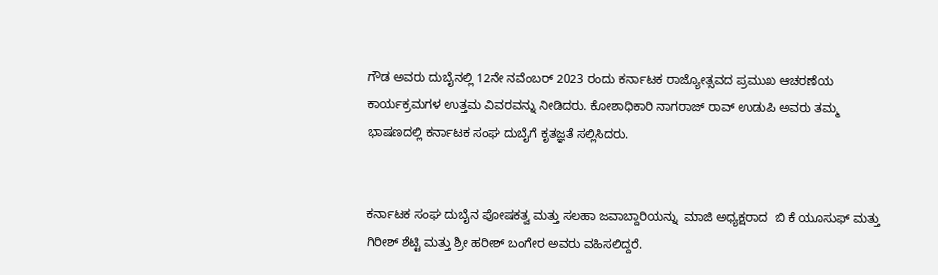ಗೌಡ ಅವರು ದುಬೈನಲ್ಲಿ 12ನೇ ನವೆಂಬರ್ 2023 ರಂದು ಕರ್ನಾಟಕ ರಾಜ್ಯೋತ್ಸವದ ಪ್ರಮುಖ ಆಚರಣೆಯ ಕಾರ್ಯಕ್ರಮಗಳ ಉತ್ತಮ ವಿವರವನ್ನು ನೀಡಿದರು. ಕೋಶಾಧಿಕಾರಿ ನಾಗರಾಜ್ ರಾವ್ ಉಡುಪಿ ಅವರು ತಮ್ಮ ಭಾಷಣದಲ್ಲಿ ಕರ್ನಾಟಕ ಸಂಘ ದುಬೈಗೆ ಕೃತಜ್ಞತೆ ಸಲ್ಲಿಸಿದರು.


ಕರ್ನಾಟಕ ಸಂಘ ದುಬೈನ ಪೋಷಕತ್ವ ಮತ್ತು ಸಲಹಾ ಜವಾಬ್ದಾರಿಯನ್ನು  ಮಾಜಿ ಅಧ್ಯಕ್ಷರಾದ  ಬಿ ಕೆ ಯೂಸುಫ್ ಮತ್ತು  ಗಿರೀಶ್ ಶೆಟ್ಟಿ ಮತ್ತು ಶ್ರೀ ಹರೀಶ್ ಬಂಗೇರ ಅವರು ವಹಿಸಲಿದ್ದರೆ.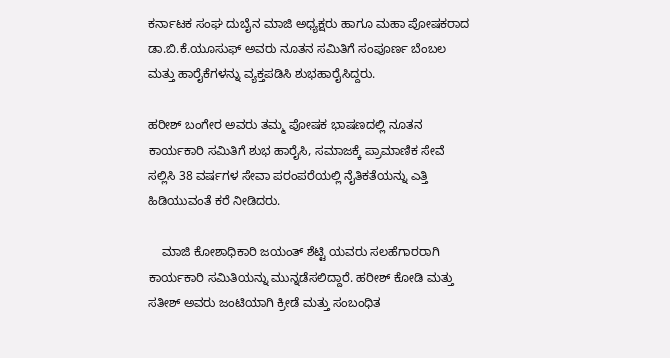ಕರ್ನಾಟಕ ಸಂಘ ದುಬೈನ ಮಾಜಿ ಅಧ್ಯಕ್ಷರು ಹಾಗೂ ಮಹಾ ಪೋಷಕರಾದ ಡಾ.ಬಿ.ಕೆ.ಯೂಸುಫ್ ಅವರು ನೂತನ ಸಮಿತಿಗೆ ಸಂಪೂರ್ಣ ಬೆಂಬಲ ಮತ್ತು ಹಾರೈಕೆಗಳನ್ನು ವ್ಯಕ್ತಪಡಿಸಿ ಶುಭಹಾರೈಸಿದ್ದರು.

ಹರೀಶ್ ಬಂಗೇರ ಅವರು ತಮ್ಮ ಪೋಷಕ ಭಾಷಣದಲ್ಲಿ ನೂತನ ಕಾರ್ಯಕಾರಿ ಸಮಿತಿಗೆ ಶುಭ ಹಾರೈಸಿ, ಸಮಾಜಕ್ಕೆ ಪ್ರಾಮಾಣಿಕ ಸೇವೆ ಸಲ್ಲಿಸಿ 38 ವರ್ಷಗಳ ಸೇವಾ ಪರಂಪರೆಯಲ್ಲಿ ನೈತಿಕತೆಯನ್ನು ಎತ್ತಿ ಹಿಡಿಯುವಂತೆ ಕರೆ ನೀಡಿದರು.

    ಮಾಜಿ ಕೋಶಾಧಿಕಾರಿ ಜಯಂತ್ ಶೆಟ್ಟಿ ಯವರು ಸಲಹೆಗಾರರಾಗಿ ಕಾರ್ಯಕಾರಿ ಸಮಿತಿಯನ್ನು ಮುನ್ನಡೆಸಲಿದ್ದಾರೆ. ಹರೀಶ್ ಕೋಡಿ ಮತ್ತು ಸತೀಶ್ ಅವರು ಜಂಟಿಯಾಗಿ ಕ್ರೀಡೆ ಮತ್ತು ಸಂಬಂಧಿತ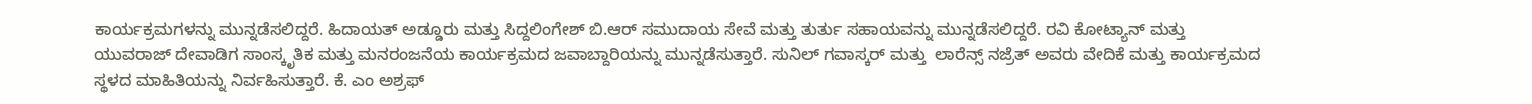ಕಾರ್ಯಕ್ರಮಗಳನ್ನು ಮುನ್ನಡೆಸಲಿದ್ದರೆ. ಹಿದಾಯತ್ ಅಡ್ಡೂರು ಮತ್ತು ಸಿದ್ದಲಿಂಗೇಶ್ ಬಿ.ಆರ್ ಸಮುದಾಯ ಸೇವೆ ಮತ್ತು ತುರ್ತು ಸಹಾಯವನ್ನು ಮುನ್ನಡೆಸಲಿದ್ದರೆ. ರವಿ ಕೋಟ್ಯಾನ್ ಮತ್ತು ಯುವರಾಜ್ ದೇವಾಡಿಗ ಸಾಂಸ್ಕೃತಿಕ ಮತ್ತು ಮನರಂಜನೆಯ ಕಾರ್ಯಕ್ರಮದ ಜವಾಬ್ದಾರಿಯನ್ನು ಮುನ್ನಡೆಸುತ್ತಾರೆ. ಸುನಿಲ್ ಗವಾಸ್ಕರ್ ಮತ್ತು  ಲಾರೆನ್ಸ್ ನಜ್ರೆತ್ ಅವರು ವೇದಿಕೆ ಮತ್ತು ಕಾರ್ಯಕ್ರಮದ ಸ್ಥಳದ ಮಾಹಿತಿಯನ್ನು ನಿರ್ವಹಿಸುತ್ತಾರೆ. ಕೆ. ಎಂ ಅಶ್ರಫ್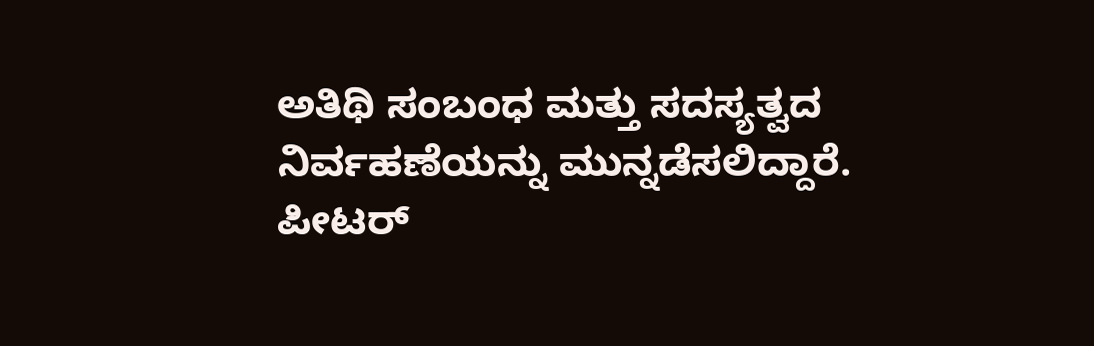ಅತಿಥಿ ಸಂಬಂಧ ಮತ್ತು ಸದಸ್ಯತ್ವದ ನಿರ್ವಹಣೆಯನ್ನು ಮುನ್ನಡೆಸಲಿದ್ದಾರೆ. ಪೀಟರ್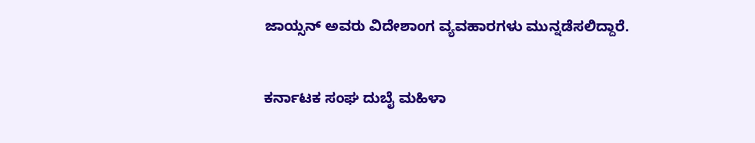ಜಾಯ್ಸನ್ ಅವರು ವಿದೇಶಾಂಗ ವ್ಯವಹಾರಗಳು ಮುನ್ನಡೆಸಲಿದ್ದಾರೆ.


ಕರ್ನಾಟಕ ಸಂಘ ದುಬೈ ಮಹಿಳಾ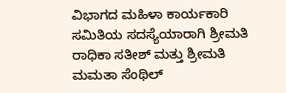ವಿಭಾಗದ ಮಹಿಳಾ ಕಾರ್ಯಕಾರಿ ಸಮಿತಿಯ ಸದಸ್ಯೆಯಾರಾಗಿ ಶ್ರೀಮತಿ ರಾಧಿಕಾ ಸತೀಶ್ ಮತ್ತು ಶ್ರೀಮತಿ ಮಮತಾ ಸೆಂಥಿಲ್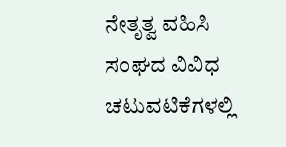ನೇತೃತ್ವ ವಹಿಸಿ ಸಂಘದ ವಿವಿಧ ಚಟುವಟಿಕೆಗಳಲ್ಲಿ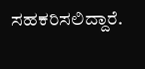ಸಹಕರಿಸಲಿದ್ದಾರೆ.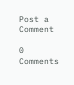Post a Comment

0 Comments